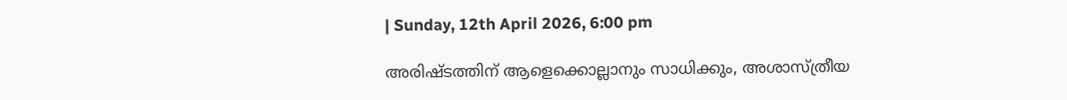| Sunday, 12th April 2026, 6:00 pm

അരിഷ്ടത്തിന് ആളെക്കൊല്ലാനും സാധിക്കും, അശാസ്ത്രീയ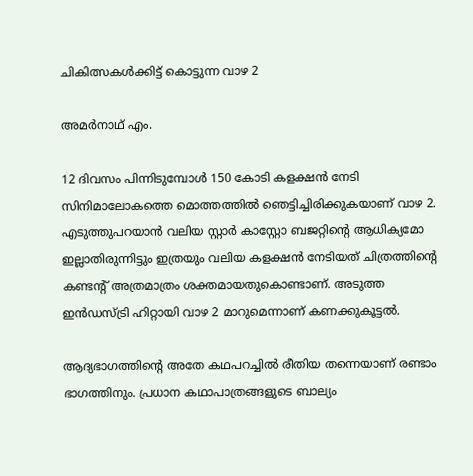ചികിത്സകള്‍ക്കിട്ട് കൊട്ടുന്ന വാഴ 2

അമര്‍നാഥ് എം.

12 ദിവസം പിന്നിടുമ്പോള്‍ 150 കോടി കളക്ഷന്‍ നേടി സിനിമാലോകത്തെ മൊത്തത്തില്‍ ഞെട്ടിച്ചിരിക്കുകയാണ് വാഴ 2. എടുത്തുപറയാന്‍ വലിയ സ്റ്റാര്‍ കാസ്റ്റോ ബജറ്റിന്റെ ആധിക്യമോ ഇല്ലാതിരുന്നിട്ടും ഇത്രയും വലിയ കളക്ഷന്‍ നേടിയത് ചിത്രത്തിന്റെ കണ്ടന്റ് അത്രമാത്രം ശക്തമായതുകൊണ്ടാണ്. അടുത്ത ഇന്‍ഡസ്ട്രി ഹിറ്റായി വാഴ 2 മാറുമെന്നാണ് കണക്കുകൂട്ടല്‍.

ആദ്യഭാഗത്തിന്റെ അതേ കഥപറച്ചില്‍ രീതിയ തന്നെയാണ് രണ്ടാം ഭാഗത്തിനും. പ്രധാന കഥാപാത്രങ്ങളുടെ ബാല്യം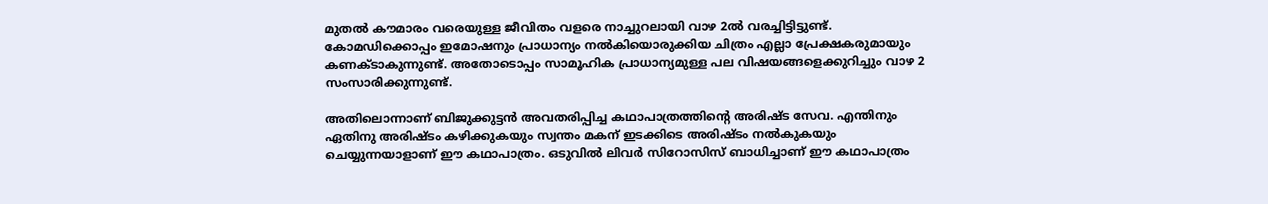മുതല്‍ കൗമാരം വരെയുള്ള ജീവിതം വളരെ നാച്ചുറലായി വാഴ 2ല്‍ വരച്ചിട്ടിട്ടുണ്ട്. കോമഡിക്കൊപ്പം ഇമോഷനും പ്രാധാന്യം നല്‍കിയൊരുക്കിയ ചിത്രം എല്ലാ പ്രേക്ഷകരുമായും കണക്ടാകുന്നുണ്ട്. അതോടൊപ്പം സാമൂഹിക പ്രാധാന്യമുള്ള പല വിഷയങ്ങളെക്കുറിച്ചും വാഴ 2 സംസാരിക്കുന്നുണ്ട്.

അതിലൊന്നാണ് ബിജുക്കുട്ടന്‍ അവതരിപ്പിച്ച കഥാപാത്രത്തിന്റെ അരിഷ്ട സേവ. എന്തിനും ഏതിനു അരിഷ്ടം കഴിക്കുകയും സ്വന്തം മകന് ഇടക്കിടെ അരിഷ്ടം നല്‍കുകയും ചെയ്യുന്നയാളാണ് ഈ കഥാപാത്രം. ഒടുവില്‍ ലിവര്‍ സിറോസിസ് ബാധിച്ചാണ് ഈ കഥാപാത്രം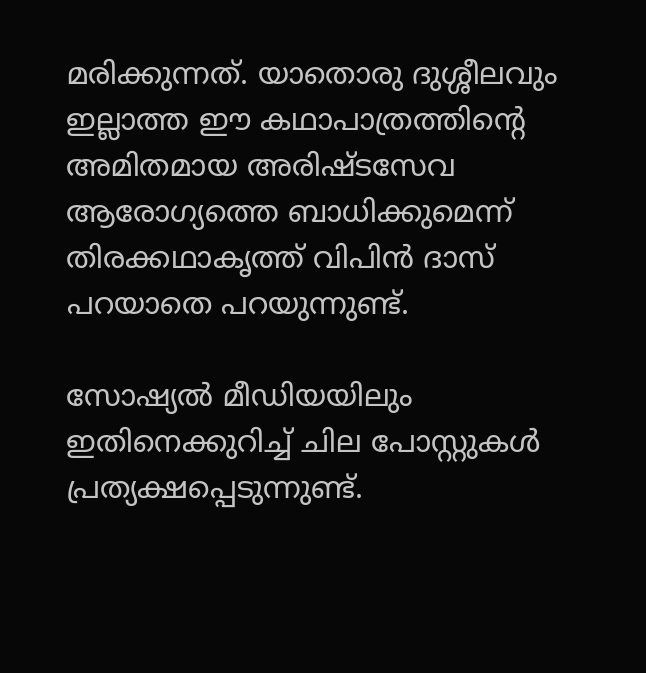മരിക്കുന്നത്. യാതൊരു ദുശ്ശീലവും ഇല്ലാത്ത ഈ കഥാപാത്രത്തിന്റെ അമിതമായ അരിഷ്ടസേവ ആരോഗ്യത്തെ ബാധിക്കുമെന്ന് തിരക്കഥാകൃത്ത് വിപിന്‍ ദാസ് പറയാതെ പറയുന്നുണ്ട്.

സോഷ്യല്‍ മീഡിയയിലും ഇതിനെക്കുറിച്ച് ചില പോസ്റ്റുകള്‍ പ്രത്യക്ഷപ്പെടുന്നുണ്ട്.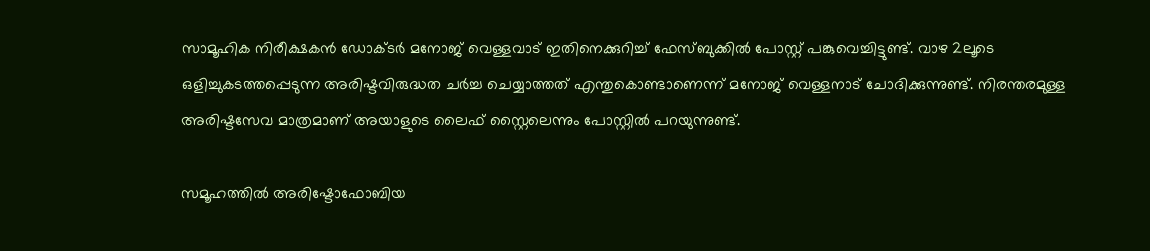സാമൂഹിക നിരീക്ഷകന്‍ ഡോക്ടര്‍ മനോജ് വെള്ളവാട് ഇതിനെക്കുറിച്ച് ഫേസ്ബുക്കില്‍ പോസ്റ്റ് പങ്കുവെച്ചിട്ടുണ്ട്. വാഴ 2ലൂടെ ഒളിച്ചുകടത്തപ്പെടുന്ന അരിഷ്ടവിരുദ്ധത ചര്‍ച്ച ചെയ്യാത്തത് എന്തുകൊണ്ടാണെന്ന് മനോജ് വെള്ളനാട് ചോദിക്കുന്നുണ്ട്. നിരന്തരമുള്ള അരിഷ്ടസേവ മാത്രമാണ് അയാളുടെ ലൈഫ് സ്റ്റൈലെന്നും പോസ്റ്റില്‍ പറയുന്നുണ്ട്.

സമൂഹത്തില്‍ അരിഷ്ടോഫോബിയ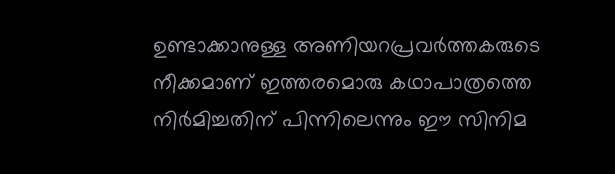ഉണ്ടാക്കാനുള്ള അണിയറപ്രവര്‍ത്തകരുടെ നീക്കമാണ് ഇത്തരമൊരു കഥാപാത്രത്തെ നിര്‍മിച്ചതിന് പിന്നിലെന്നും ഈ സിനിമ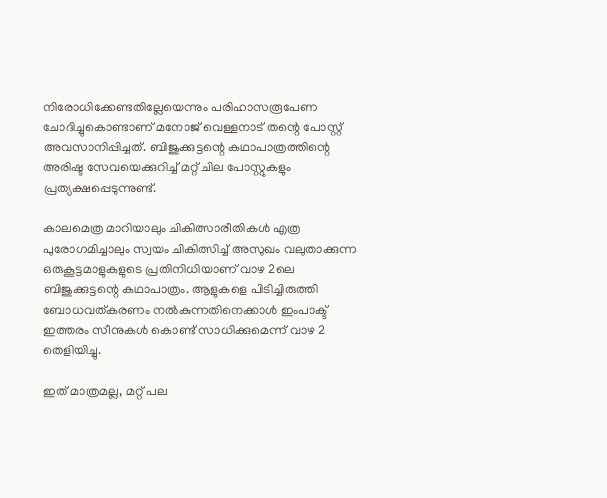നിരോധിക്കേണ്ടതില്ലേയെന്നും പരിഹാസരൂപേണ ചോദിച്ചുകൊണ്ടാണ് മനോജ് വെള്ളനാട് തന്റെ പോസ്റ്റ് അവസാനിപ്പിച്ചത്. ബിജുക്കുട്ടന്റെ കഥാപാത്രത്തിന്റെ അരിഷ്ട സേവയെക്കുറിച്ച് മറ്റ് ചില പോസ്റ്റുകളും പ്രത്യക്ഷപ്പെടുന്നുണ്ട്.

കാലമെത്ര മാറിയാലും ചികിത്സാരീതികള്‍ എത്ര പുരോഗമിച്ചാലും സ്വയം ചികിത്സിച്ച് അസുഖം വലുതാക്കുന്ന ഒരുകൂട്ടമാളുകളുടെ പ്രതിനിധിയാണ് വാഴ 2ലെ ബിജുക്കുട്ടന്റെ കഥാപാത്രം. ആളുകളെ പിടിച്ചിരുത്തി ബോധവത്കരണം നല്‍കുന്നതിനെക്കാള്‍ ഇംപാക്ട് ഇത്തരം സീനുകള്‍ കൊണ്ട് സാധിക്കുമെന്ന് വാഴ 2 തെളിയിച്ചു.

ഇത് മാത്രമല്ല, മറ്റ് പല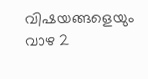വിഷയങ്ങളെയും വാഴ 2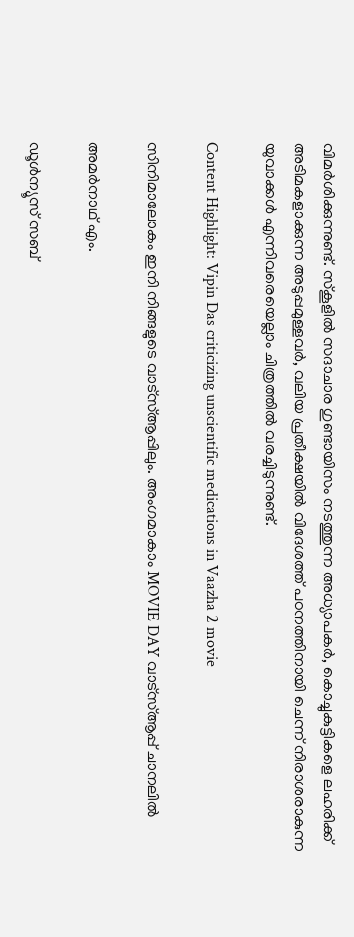വിമര്‍ശിക്കുന്നുണ്ട്. സ്‌കൂളില്‍ സദാചാര ഗുണ്ടായിസം നടത്തുന്ന അധ്യാപകര്‍, കൊച്ചുകുട്ടികളെ ലഹരിക്ക് അടിമകളാക്കുന്ന അടുപ്പമുള്ളവര്‍, വലിയ പ്രതീക്ഷയില്‍ വിദേശത്ത് പഠനത്തിനായി ചെന്ന് നിരാശരാകുന്ന യുവാക്കള്‍ എന്നിവരെയെല്ലാം ചിത്രത്തില്‍ വരച്ചിടുന്നുണ്ട്.

Content Highlight: Vipin Das criticizing unscientific medications in Vaazha 2 movie

സിനിമാലോകം ഇനി നിങ്ങളുടെ വാട്സ്ആപ്പിലും. അംഗമാകാം MOVIE DAY വാട്സ്ആപ്പ് ചാനലിൽ

അമര്‍നാഥ് എം.

ഡൂള്‍ന്യൂസ് സബ്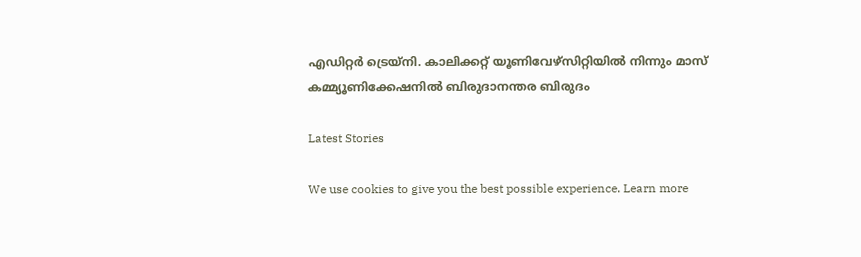എഡിറ്റര്‍ ട്രെയ്‌നി. കാലിക്കറ്റ് യൂണിവേഴ്‌സിറ്റിയില്‍ നിന്നും മാസ് കമ്മ്യൂണിക്കേഷനില്‍ ബിരുദാനന്തര ബിരുദം

Latest Stories

We use cookies to give you the best possible experience. Learn more